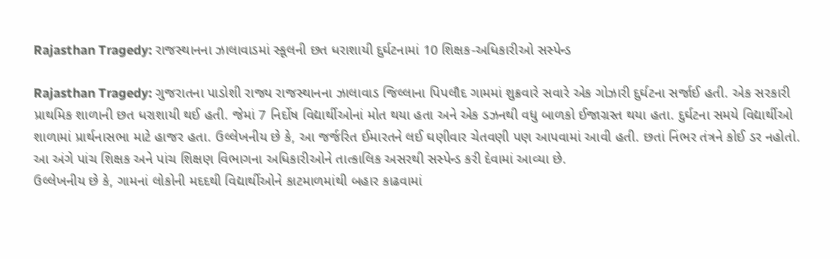Rajasthan Tragedy: રાજસ્થાનના ઝાલાવાડમાં સ્કૂલની છત ધરાશાયી દુર્ઘટનામાં 10 શિક્ષક-અધિકારીઓ સસ્પેન્ડ

Rajasthan Tragedy: ગુજરાતના પાડોશી રાજ્ય રાજસ્થાનના ઝાલાવાડ જિલ્લાના પિપલૌદ ગામમાં શુક્રવારે સવારે એક ગોઝારી દુર્ઘટના સર્જાઈ હતી. એક સરકારી પ્રાથમિક શાળાની છત ધરાશાયી થઈ હતી. જેમાં 7 નિર્દોષ વિદ્યાર્થીઓનાં મોત થયા હતા અને એક ડઝનથી વધુ બાળકો ઈજાગ્રસ્ત થયા હતા. દુર્ઘટના સમયે વિદ્યાર્થીઓ શાળામાં પ્રાર્થનાસભા માટે હાજર હતા. ઉલ્લેખનીય છે કે, આ જર્જરિત ઈમારતને લઈ ઘણીવાર ચેતવણી પણ આપવામાં આવી હતી. છતાં નિંભર તંત્રને કોઈ ડર નહોતો. આ અંગે પાંચ શિક્ષક અને પાંચ શિક્ષણ વિભાગના અધિકારીઓને તાત્કાલિક અસરથી સસ્પેન્ડ કરી દેવામાં આવ્યા છે.
ઉલ્લેખનીય છે કે, ગામનાં લોકોની મદદથી વિદ્યાર્થીઓને કાટમાળમાંથી બહાર કાઢવામાં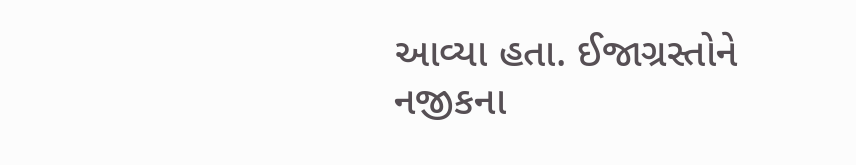આવ્યા હતા. ઈજાગ્રસ્તોને નજીકના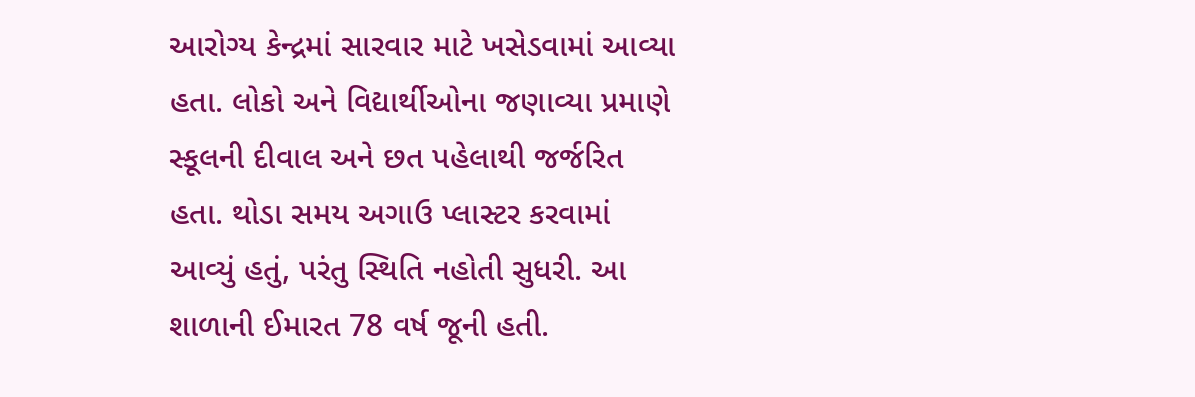આરોગ્ય કેન્દ્રમાં સારવાર માટે ખસેડવામાં આવ્યા હતા. લોકો અને વિદ્યાર્થીઓના જણાવ્યા પ્રમાણે સ્કૂલની દીવાલ અને છત પહેલાથી જર્જરિત હતા. થોડા સમય અગાઉ પ્લાસ્ટર કરવામાં આવ્યું હતું, પરંતુ સ્થિતિ નહોતી સુધરી. આ શાળાની ઈમારત 78 વર્ષ જૂની હતી.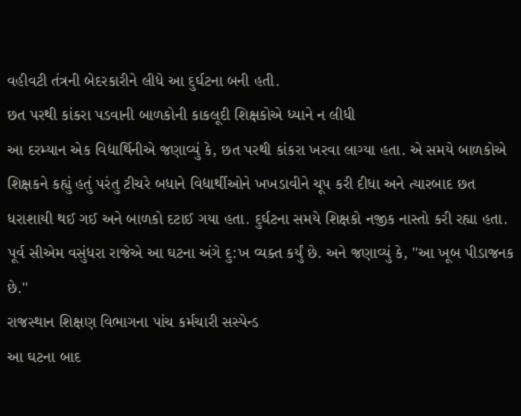વહીવટી તંત્રની બેદરકારીને લીધે આ દુર્ઘટના બની હતી.
છત પરથી કાંકરા પડવાની બાળકોની કાકલૂદી શિક્ષકોએ ધ્યાને ન લીધી
આ દરમ્યાન એક વિદ્યાર્થિનીએ જણાવ્યું કે, છત પરથી કાંકરા ખરવા લાગ્યા હતા. એ સમયે બાળકોએ શિક્ષકને કહ્યું હતું પરંતુ ટીચરે બધાને વિદ્યાર્થીઓને ખખડાવીને ચૂપ કરી દીધા અને ત્યારબાદ છત ધરાશાયી થઈ ગઈ અને બાળકો દટાઈ ગયા હતા. દુર્ઘટના સમયે શિક્ષકો નજીક નાસ્તો કરી રહ્યા હતા. પૂર્વ સીએમ વસુંધરા રાજેએ આ ઘટના અંગે દુ:ખ વ્યક્ત કર્યું છે. અને જણાવ્યું કે, ''આ ખૂબ પીડાજનક છે.''
રાજસ્થાન શિક્ષણ વિભાગના પાંચ કર્મચારી સસ્પેન્ડ
આ ઘટના બાદ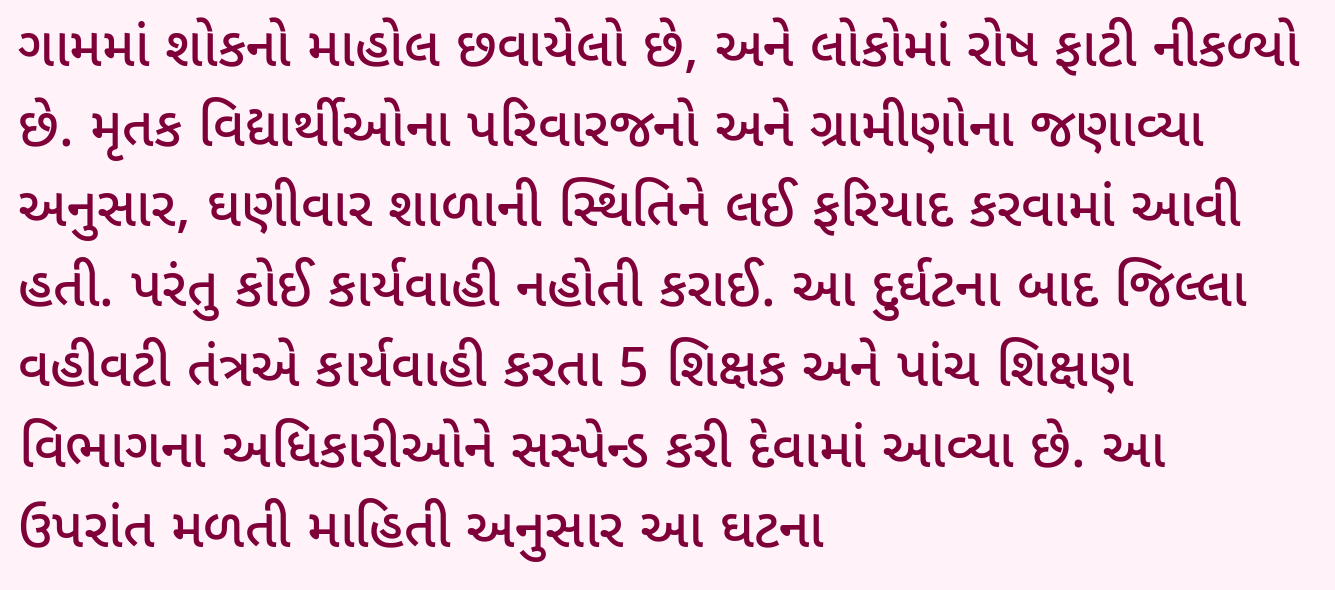ગામમાં શોકનો માહોલ છવાયેલો છે, અને લોકોમાં રોષ ફાટી નીકળ્યો છે. મૃતક વિદ્યાર્થીઓના પરિવારજનો અને ગ્રામીણોના જણાવ્યા અનુસાર, ઘણીવાર શાળાની સ્થિતિને લઈ ફરિયાદ કરવામાં આવી હતી. પરંતુ કોઈ કાર્યવાહી નહોતી કરાઈ. આ દુર્ઘટના બાદ જિલ્લા વહીવટી તંત્રએ કાર્યવાહી કરતા 5 શિક્ષક અને પાંચ શિક્ષણ વિભાગના અધિકારીઓને સસ્પેન્ડ કરી દેવામાં આવ્યા છે. આ ઉપરાંત મળતી માહિતી અનુસાર આ ઘટના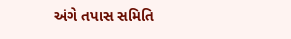અંગે તપાસ સમિતિ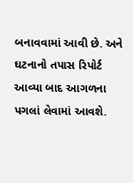બનાવવામાં આવી છે. અને ઘટનાનો તપાસ રિપોર્ટ આવ્યા બાદ આગળના પગલાં લેવામાં આવશે.